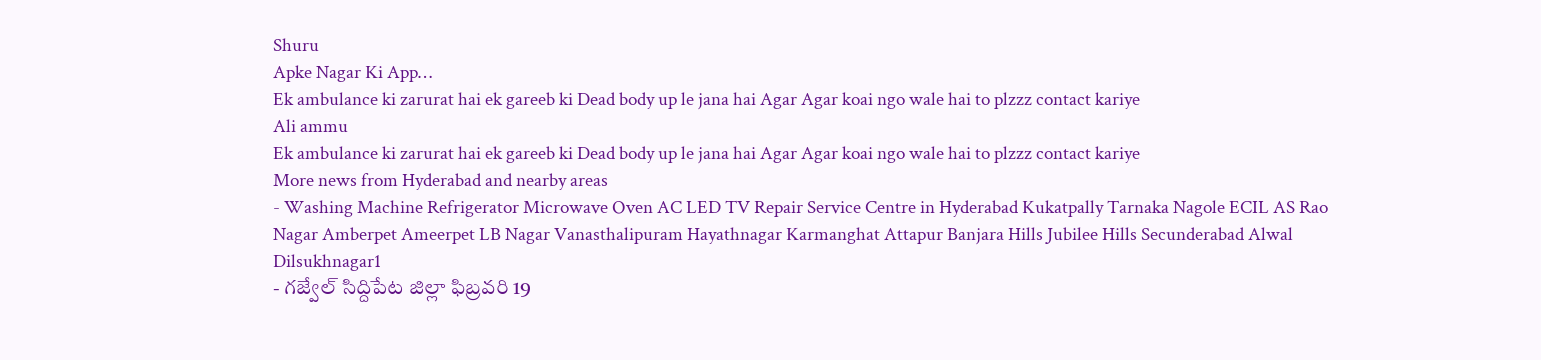Shuru
Apke Nagar Ki App…
Ek ambulance ki zarurat hai ek gareeb ki Dead body up le jana hai Agar Agar koai ngo wale hai to plzzz contact kariye
Ali ammu
Ek ambulance ki zarurat hai ek gareeb ki Dead body up le jana hai Agar Agar koai ngo wale hai to plzzz contact kariye
More news from Hyderabad and nearby areas
- Washing Machine Refrigerator Microwave Oven AC LED TV Repair Service Centre in Hyderabad Kukatpally Tarnaka Nagole ECIL AS Rao Nagar Amberpet Ameerpet LB Nagar Vanasthalipuram Hayathnagar Karmanghat Attapur Banjara Hills Jubilee Hills Secunderabad Alwal Dilsukhnagar1
- గజ్వేల్ సిద్దిపేట జిల్లా ఫిబ్రవరి 19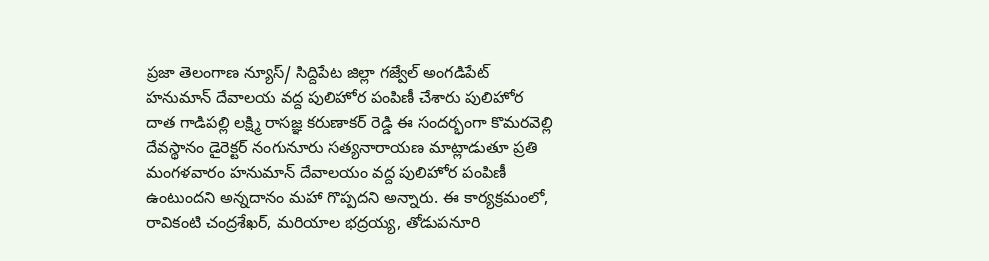ప్రజా తెలంగాణ న్యూస్/ సిద్దిపేట జిల్లా గజ్వేల్ అంగడిపేట్ హనుమాన్ దేవాలయ వద్ద పులిహోర పంపిణీ చేశారు పులిహోర దాత గాడిపల్లి లక్ష్మి రాసజ్ఞ కరుణాకర్ రెడ్డి ఈ సందర్భంగా కొమరవెల్లి దేవస్థానం డైరెక్టర్ నంగునూరు సత్యనారాయణ మాట్లాడుతూ ప్రతి మంగళవారం హనుమాన్ దేవాలయం వద్ద పులిహోర పంపిణీ ఉంటుందని అన్నదానం మహా గొప్పదని అన్నారు. ఈ కార్యక్రమంలో, రావికంటి చంద్రశేఖర్, మరియాల భద్రయ్య, తోడుపనూరి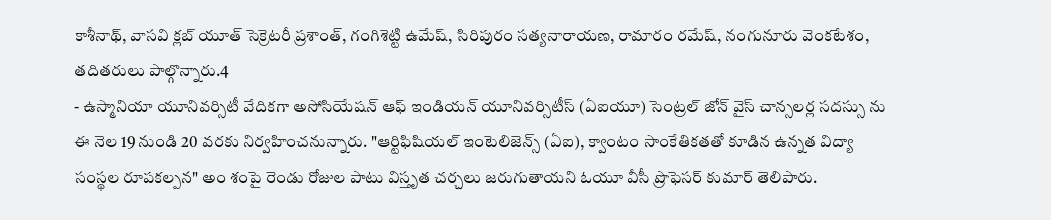కాశీనాథ్, వాసవి క్లబ్ యూత్ సెక్రెటరీ ప్రశాంత్, గంగిశెట్టి ఉమేష్, సిరిపురం సత్యనారాయణ, రామారం రమేష్, నంగునూరు వెంకటేశం, తదితరులు పాల్గొన్నారు.4
- ఉస్మానియా యూనివర్సిటీ వేదికగా అసోసియేషన్ ఆఫ్ ఇండియన్ యూనివర్సిటీస్ (ఏఐయూ) సెంట్రల్ జోన్ వైస్ చాన్సలర్ల సదస్సు ను ఈ నెల 19 నుండి 20 వరకు నిర్వహించనున్నారు. "ఆర్టిఫిషియల్ ఇంటెలిజెన్స్ (ఏఐ), క్వాంటం సాంకేతికతతో కూడిన ఉన్నత విద్యా సంస్థల రూపకల్పన" అం శంపై రెండు రోజుల పాటు విస్తృత చర్చలు జరుగుతాయని ఓయూ వీసీ ప్రొఫెసర్ కుమార్ తెలిపారు.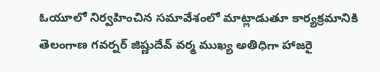ఓయూలో నిర్వహించిన సమావేశంలో మాట్లాడుతూ కార్యక్రమానికి తెలంగాణ గవర్నర్ జిష్ణుదేవ్ వర్మ ముఖ్య అతిధిగా హాజరై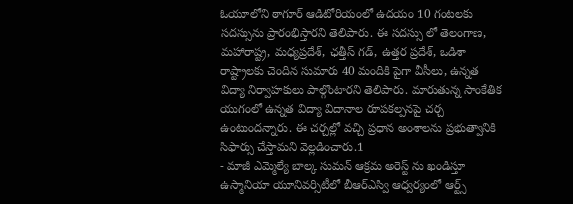ఓయూలోని ఠాగూర్ ఆడిటోరియంలో ఉదయం 10 గంటలకు సదస్సును ప్రారంభిస్తారని తెలిపారు. ఈ సదస్సు లో తెలంగాణ, మహారాష్ట్ర, మధ్యప్రదేశ్, ఛత్తీస్ గడ్, ఉత్తర ప్రదేశ్, ఒడిశా రాష్ట్రాలకు చెందిన సుమారు 40 మందికి పైగా వీసీలు, ఉన్నత విద్యా నిర్వాహకులు పాల్గొంటారని తెలిపారు. మారుతున్న సాంకేతిక యుగంలో ఉన్నత విద్యా విదానాల రూపకల్పనపై చర్చ ఉంటుందన్నారు. ఈ చర్చల్లో వచ్చి ప్రధాన అంశాలను ప్రభుత్వానికి సిఫార్సు చేస్తామని వెల్లడించారు.1
- మాజీ ఎమ్మెల్యే బాల్క సుమన్ ఆక్రమ అరెస్ట్ ను ఖండిస్తూ ఉస్మానియా యూనివర్సిటీలో బీఆర్ఎస్వి ఆధ్వర్యంలో ఆర్ట్స్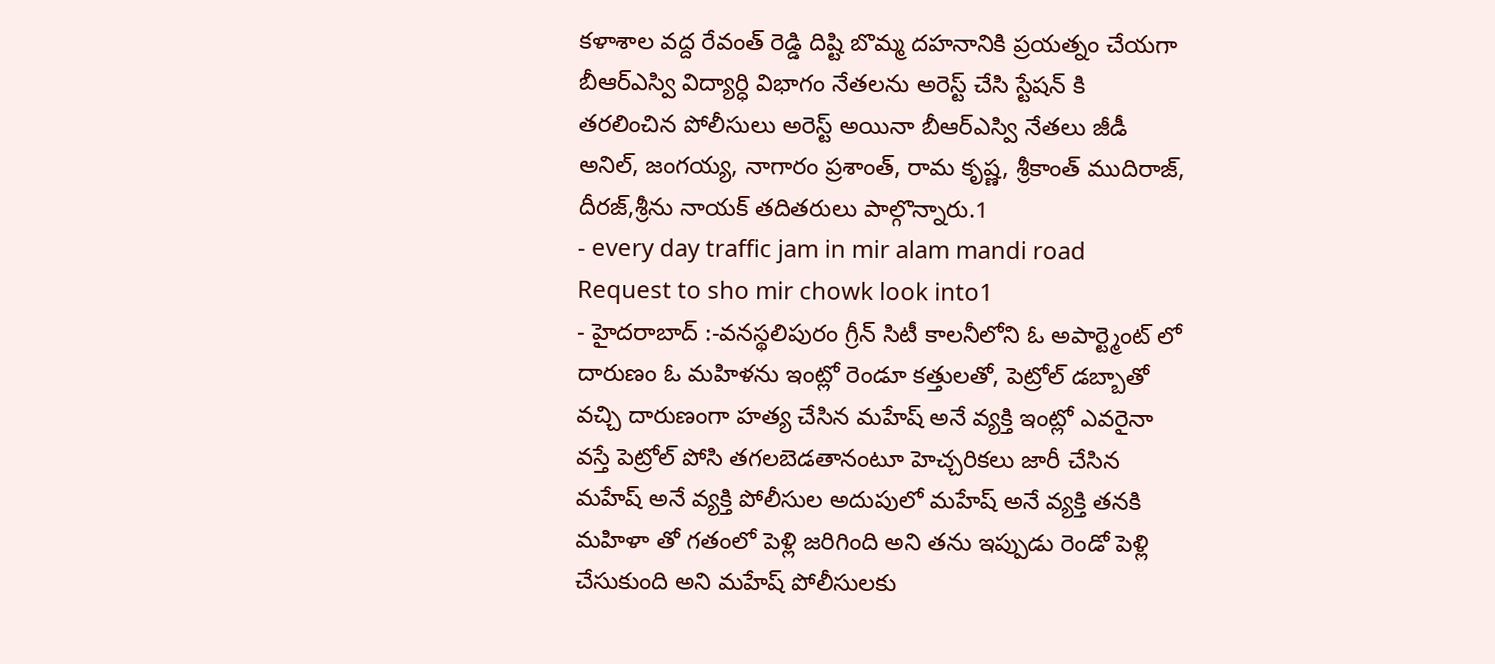కళాశాల వద్ద రేవంత్ రెడ్డి దిష్టి బొమ్మ దహనానికి ప్రయత్నం చేయగా బీఆర్ఎస్వి విద్యార్ధి విభాగం నేతలను అరెస్ట్ చేసి స్టేషన్ కి తరలించిన పోలీసులు అరెస్ట్ అయినా బీఆర్ఎస్వి నేతలు జీడీ అనిల్, జంగయ్య, నాగారం ప్రశాంత్, రామ కృష్ణ, శ్రీకాంత్ ముదిరాజ్, దీరజ్,శ్రీను నాయక్ తదితరులు పాల్గొన్నారు.1
- every day traffic jam in mir alam mandi road Request to sho mir chowk look into1
- హైదరాబాద్ :-వనస్థలిపురం గ్రీన్ సిటీ కాలనీలోని ఓ అపార్ట్మెంట్ లో దారుణం ఓ మహిళను ఇంట్లో రెండూ కత్తులతో, పెట్రోల్ డబ్బాతో వచ్చి దారుణంగా హత్య చేసిన మహేష్ అనే వ్యక్తి ఇంట్లో ఎవరైనా వస్తే పెట్రోల్ పోసి తగలబెడతానంటూ హెచ్చరికలు జారీ చేసిన మహేష్ అనే వ్యక్తి పోలీసుల అదుపులో మహేష్ అనే వ్యక్తి తనకి మహిళా తో గతంలో పెళ్లి జరిగింది అని తను ఇప్పుడు రెండో పెళ్లి చేసుకుంది అని మహేష్ పోలీసులకు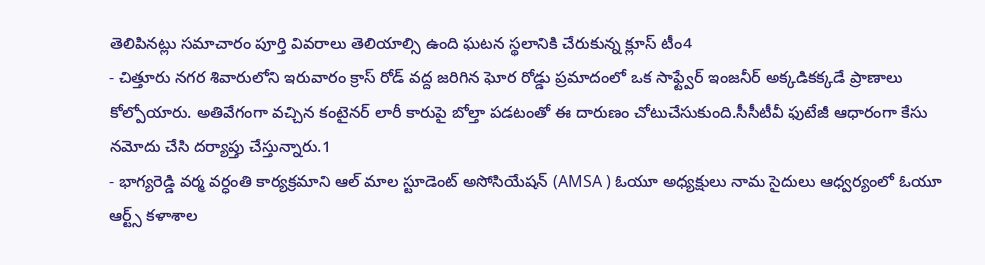తెలిపినట్లు సమాచారం పూర్తి వివరాలు తెలియాల్సి ఉంది ఘటన స్థలానికి చేరుకున్న క్లూస్ టీం4
- చిత్తూరు నగర శివారులోని ఇరువారం క్రాస్ రోడ్ వద్ద జరిగిన ఘోర రోడ్డు ప్రమాదంలో ఒక సాఫ్ట్వేర్ ఇంజనీర్ అక్కడికక్కడే ప్రాణాలు కోల్పోయారు. అతివేగంగా వచ్చిన కంటైనర్ లారీ కారుపై బోల్తా పడటంతో ఈ దారుణం చోటుచేసుకుంది.సీసీటీవీ ఫుటేజీ ఆధారంగా కేసు నమోదు చేసి దర్యాప్తు చేస్తున్నారు.1
- భాగ్యరెడ్డి వర్మ వర్ధంతి కార్యక్రమాని ఆల్ మాల స్టూడెంట్ అసోసియేషన్ (AMSA ) ఓయూ అధ్యక్షులు నామ సైదులు ఆధ్వర్యంలో ఓయూ ఆర్ట్స్ కళాశాల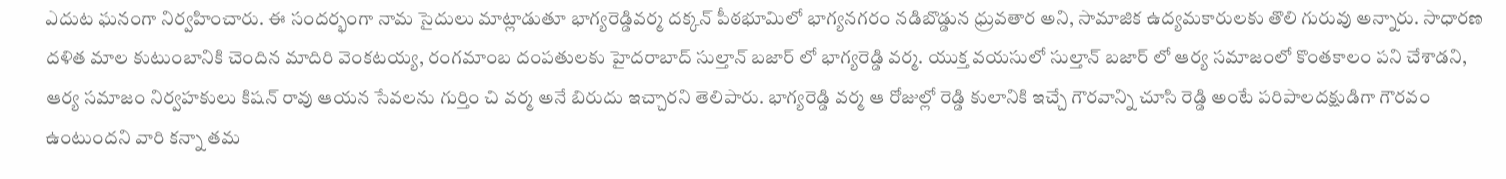ఎదుట ఘనంగా నిర్వహించారు. ఈ సందర్భంగా నామ సైదులు మాట్లాడుతూ భాగ్యరెడ్డివర్మ దక్కన్ పీఠభూమిలో భాగ్యనగరం నడిబొడ్డున ధ్రువతార అని, సామాజిక ఉద్యమకారులకు తొలి గురువు అన్నారు. సాధారణ దళిత మాల కుటుంబానికి చెందిన మాదిరి వెంకటయ్య, రంగమాంబ దంపతులకు హైదరాబాద్ సుల్తాన్ బజార్ లో భాగ్యరెడ్డి వర్మ. యుక్త వయసులో సుల్తాన్ బజార్ లో ఆర్య సమాజంలో కొంతకాలం పని చేశాడని, ఆర్య సమాజం నిర్వహకులు కిషన్ రావు ఆయన సేవలను గుర్తిం చి వర్మ అనే బిరుదు ఇచ్చారని తెలిపారు. భాగ్యరెడ్డి వర్మ ఆ రోజుల్లో రెడ్డి కులానికి ఇచ్చే గౌరవాన్ని చూసి రెడ్డి అంటే పరిపాలదక్షుడిగా గౌరవం ఉంటుందని వారి కన్నా తమ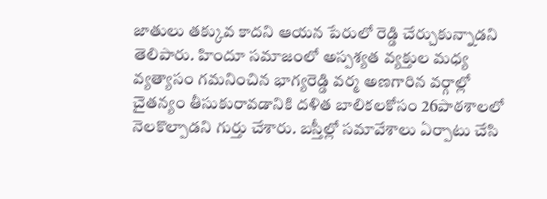జాతులు తక్కువ కాదని ఆయన పేరులో రెడ్డి చేర్చుకున్నాడని తెలిపారు. హిందూ సమాజంలో అస్పశ్యత వ్యక్తుల మధ్య వ్యత్యాసం గమనించిన భాగ్యరెడ్డి వర్మ అణగారిన వర్గాల్లో చైతన్యం తీసుకురావడానికి దళిత బాలికలకోసం 26పాఠశాలలో నెలకొల్పాడని గుర్తు చేశారు. బస్తీల్లో సమావేశాలు ఏర్పాటు చేసి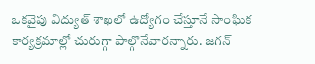ఒకవైపు విద్యుత్ శాఖలో ఉద్యోగం చేస్తూనే సాంఘిక కార్యక్రమాల్లో చురుగ్గా పాల్గొనేవారన్నారు. జగన్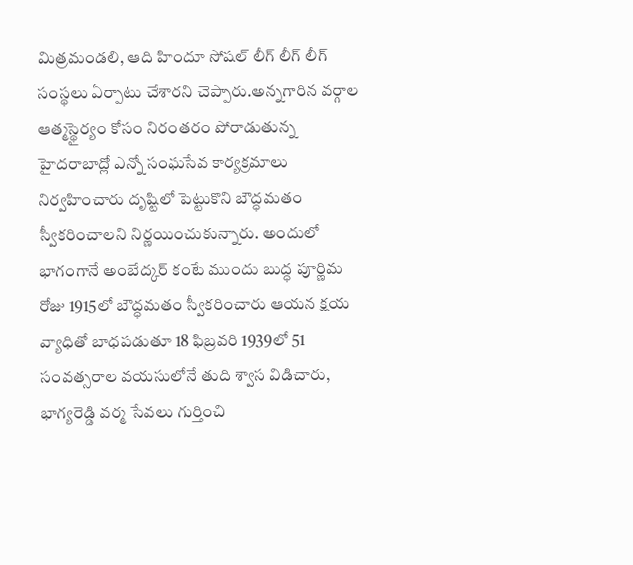మిత్రమండలి, ఆది హిందూ సోషల్ లీగ్ లీగ్ లీగ్ సంస్థలు ఏర్పాటు చేశారని చెప్పారు.అన్నగారిన వర్గాల ఆత్మస్థైర్యం కోసం నిరంతరం పోరాడుతున్న హైదరాబాద్లో ఎన్నో సంఘసేవ కార్యక్రమాలు నిర్వహించారు దృష్టిలో పెట్టుకొని బౌద్ధమతం స్వీకరించాలని నిర్ణయించుకున్నారు. అందులో భాగంగానే అంబేద్కర్ కంటే ముందు బుద్ధ పూర్ణిమ రోజు 1915లో బౌద్ధమతం స్వీకరించారు ఆయన క్షయ వ్యాధితో బాధపడుతూ 18 ఫిబ్రవరి 1939లో 51 సంవత్సరాల వయసులోనే తుది శ్వాస విడిచారు, భాగ్యరెడ్డి వర్మ సేవలు గుర్తించి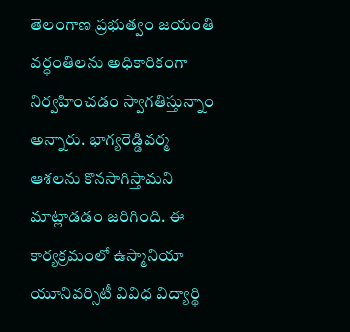తెలంగాణ ప్రభుత్వం జయంతి వర్ధంతిలను అధికారికంగా నిర్వహించడం స్వాగతిస్తున్నాం అన్నారు. భాగ్యరెడ్డివర్మ ఆశలను కొనసాగిస్తామని మాట్లాడడం జరిగింది. ఈ కార్యక్రమంలో ఉస్మానియా యూనివర్సిటీ వివిధ విద్యార్థి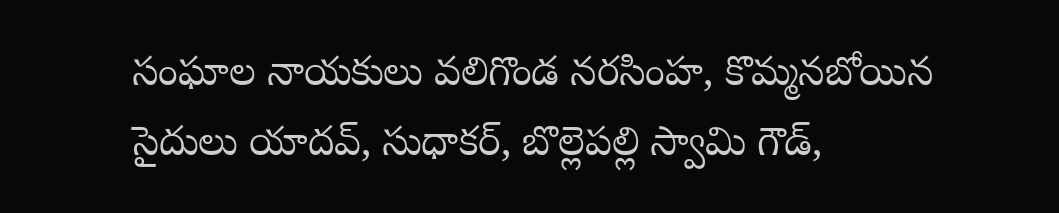సంఘాల నాయకులు వలిగొండ నరసింహ, కొమ్మనబోయిన సైదులు యాదవ్, సుధాకర్, బొల్లెపల్లి స్వామి గౌడ్,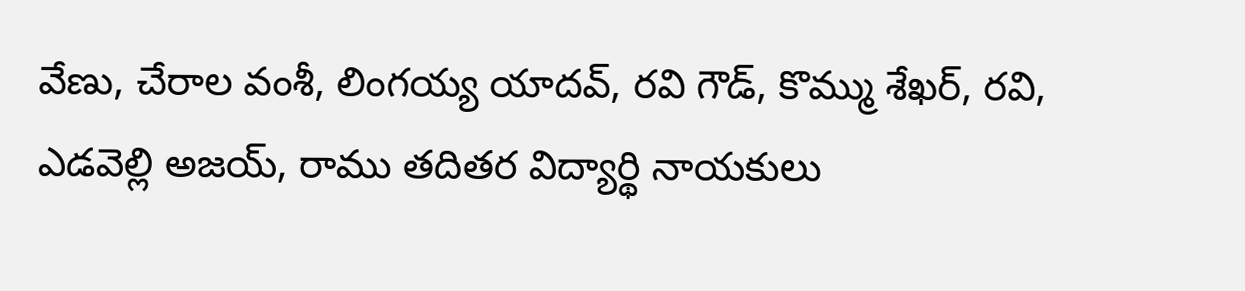వేణు, చేరాల వంశీ, లింగయ్య యాదవ్, రవి గౌడ్, కొమ్ము శేఖర్, రవి, ఎడవెల్లి అజయ్, రాము తదితర విద్యార్థి నాయకులు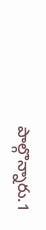పాల్గొన్నారు.1